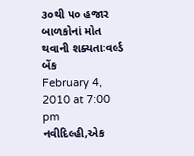૩૦થી ૫૦ હજાર બાળકોનાં મોત થવાની શક્યતાઃવર્લ્ડ બેંક
February 4, 2010 at 7:00 pm
નવીદિલ્હી,એક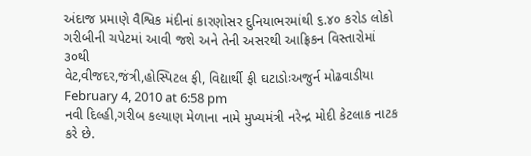અંદાજ પ્રમાણે વૈશ્વિક મંદીનાં કારણોસર દુનિયાભરમાંથી ૬.૪૦ કરોડ લોકો ગરીબીની ચપેટમાં આવી જશે અને તેની અસરથી આફ્રિકન વિસ્તારોમાં ૩૦થી
વેટ,વીજદર,જંત્રી,હોસ્પિટલ ફી, વિદ્યાર્થી ફી ઘટાડોઃઅજુર્ન મોઢવાડીયા
February 4, 2010 at 6:58 pm
નવી દિલ્હી,ગરીબ કલ્યાણ મેળાના નામે મુખ્યમંત્રી નરેન્દ્ર મોદી કેટલાક નાટક કરે છે.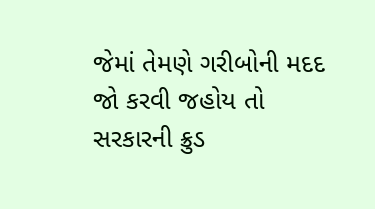જેમાં તેમણે ગરીબોની મદદ જો કરવી જહોય તો
સરકારની ક્રુડ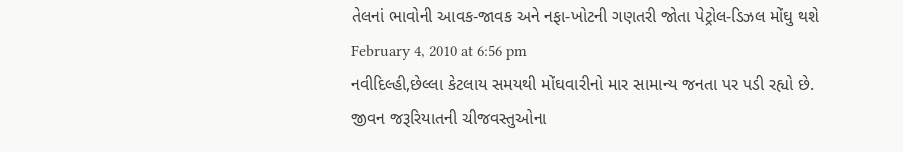તેલનાં ભાવોની આવક-જાવક અને નફા-ખોટની ગણતરી જોતા પેટ્રોલ-ડિઝલ મોંઘુ થશે
February 4, 2010 at 6:56 pm
નવીદિલ્હી,છેલ્લા કેટલાય સમયથી મોંઘવારીનો માર સામાન્ય જનતા પર પડી રહ્યો છે. જીવન જરૂરિયાતની ચીજવસ્તુઓના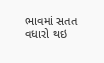ભાવમાં સતત વધારો થઇ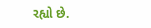રહ્યો છે.